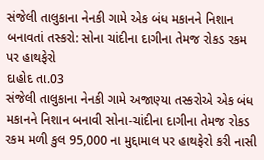સંજેલી તાલુકાના નેનકી ગામે એક બંધ મકાનને નિશાન બનાવતાં તસ્કરો: સોના ચાંદીના દાગીના તેમજ રોકડ રકમ પર હાથફેરો
દાહોદ તા.03
સંજેલી તાલુકાના નેનકી ગામે અજાણ્યા તસ્કરોએ એક બંધ મકાનને નિશાન બનાવી સોના-ચાંદીના દાગીના તેમજ રોકડ રકમ મળી કુલ 95,000 ના મુદ્દામાલ પર હાથફેરો કરી નાસી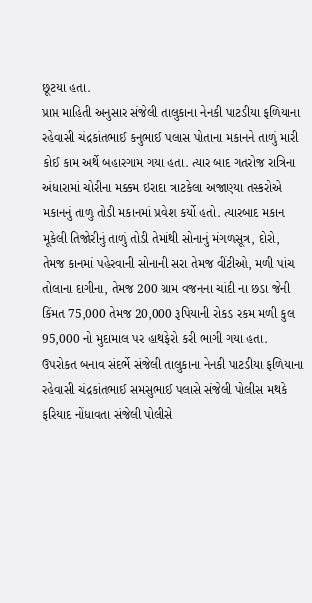છૂટયા હતા.
પ્રાપ્ત માહિતી અનુસાર સંજેલી તાલુકાના નેનકી પાટડીયા ફળિયાના રહેવાસી ચંદ્રકાંતભાઈ કનુભાઈ પલાસ પોતાના મકાનને તાળું મારી કોઈ કામ અર્થે બહારગામ ગયા હતા. ત્યાર બાદ ગતરોજ રાત્રિના અંધારામાં ચોરીના મક્કમ ઇરાદા ત્રાટકેલા અજાણ્યા તસ્કરોએ મકાનનું તાળુ તોડી મકાનમાં પ્રવેશ કર્યો હતો. ત્યારબાદ મકાન મૂકેલી તિજોરીનું તાળું તોડી તેમાંથી સોનાનું મંગળસૂત્ર, દોરો, તેમજ કાનમાં પહેરવાની સોનાની સરા તેમજ વીંટીઓ, મળી પાંચ તોલાના દાગીના, તેમજ 200 ગ્રામ વજનના ચાંદી ના છડા જેની કિંમત 75,000 તેમજ 20,000 રૂપિયાની રોકડ રકમ મળી કુલ 95,000 નો મુદામાલ પર હાથફેરો કરી ભાગી ગયા હતા.
ઉપરોકત બનાવ સંદર્ભે સંજેલી તાલુકાના નેનકી પાટડીયા ફળિયાના રહેવાસી ચંદ્રકાંતભાઈ સમસુભાઈ પલાસે સંજેલી પોલીસ મથકે ફરિયાદ નોંધાવતા સંજેલી પોલીસે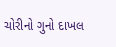ચોરીનો ગુનો દાખલ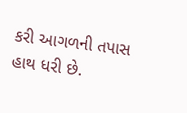કરી આગળની તપાસ હાથ ધરી છે.